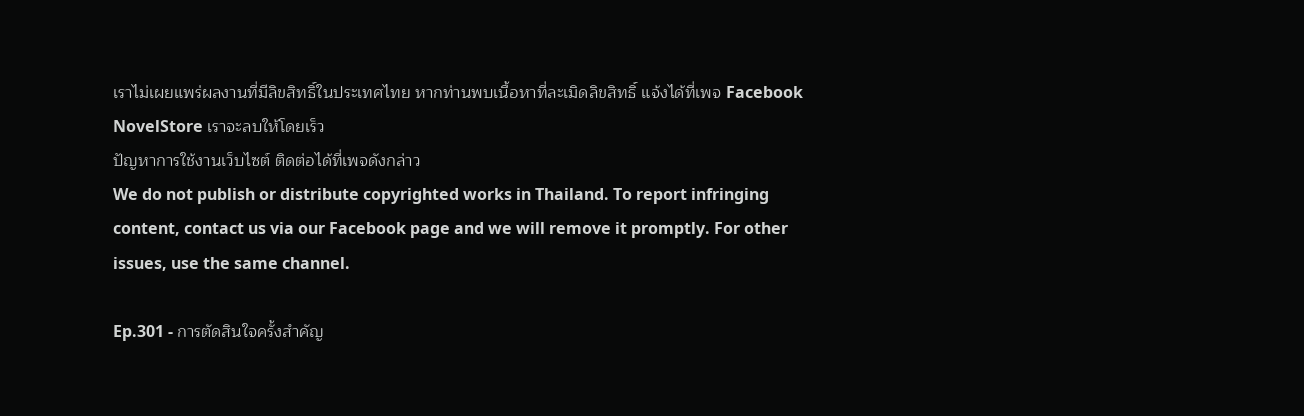เราไม่เผยแพร่ผลงานที่มีลิขสิทธิ์ในประเทศไทย หากท่านพบเนื้อหาที่ละเมิดลิขสิทธิ์ แจ้งได้ที่เพจ Facebook NovelStore เราจะลบให้โดยเร็ว
ปัญหาการใช้งานเว็บไซต์ ติดต่อได้ที่เพจดังกล่าว
We do not publish or distribute copyrighted works in Thailand. To report infringing content, contact us via our Facebook page and we will remove it promptly. For other issues, use the same channel.

Ep.301 - การตัดสินใจครั้งสำคัญ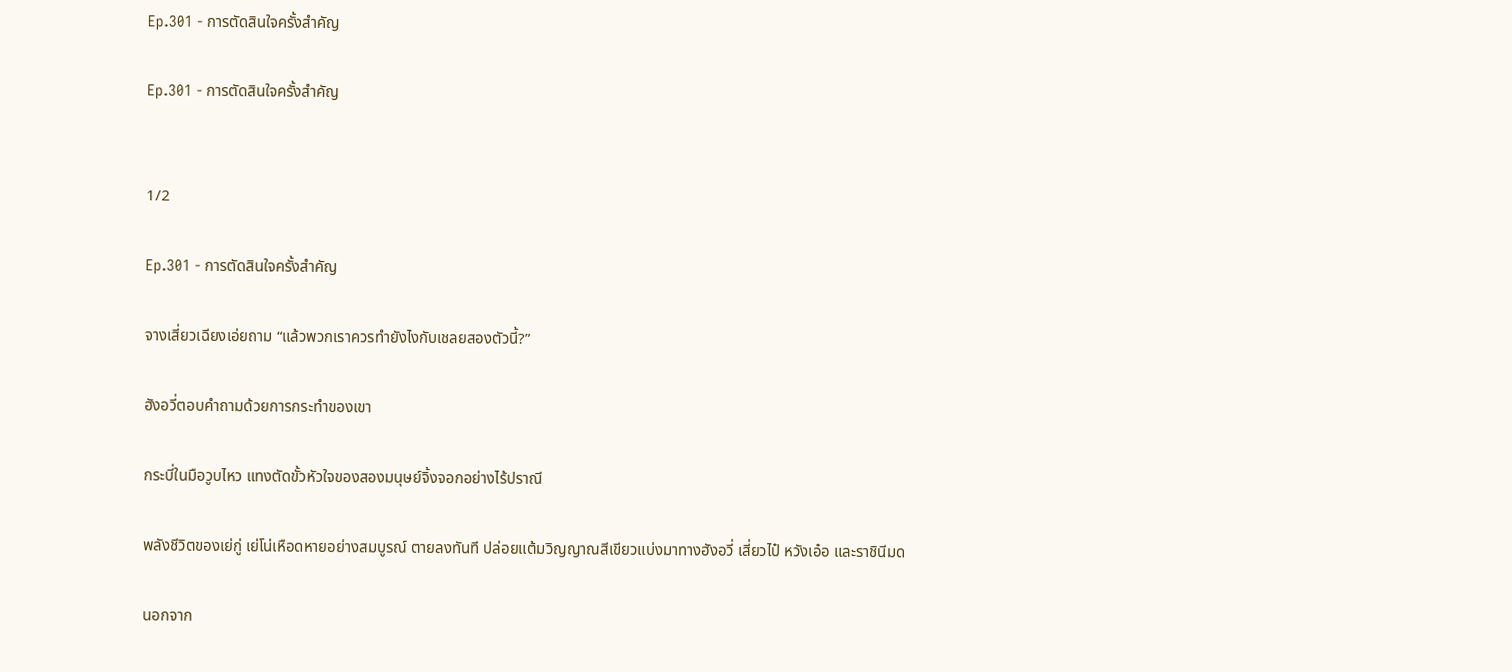Ep.301 - การตัดสินใจครั้งสำคัญ

Ep.301 - การตัดสินใจครั้งสำคัญ


1/2

Ep.301 - การตัดสินใจครั้งสำคัญ

จางเสี่ยวเฉียงเอ่ยถาม “แล้วพวกเราควรทำยังไงกับเชลยสองตัวนี้?”

ฮังอวี่ตอบคำถามด้วยการกระทำของเขา

กระบี่ในมือวูบไหว แทงตัดขั้วหัวใจของสองมนุษย์จิ้งจอกอย่างไร้ปราณี

พลังชีวิตของเย่กู่ เย่โน่เหือดหายอย่างสมบูรณ์ ตายลงทันที ปล่อยแต้มวิญญาณสีเขียวแบ่งมาทางฮังอวี่ เสี่ยวไป๋ หวังเอ๋อ และราชินีมด

นอกจาก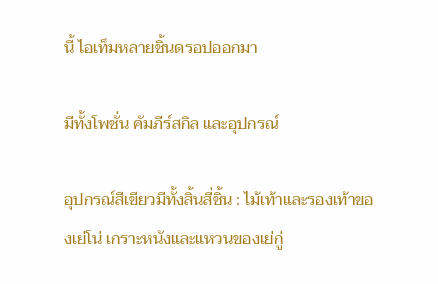นี้ ไอเท็มหลายชิ้นดรอปออกมา

มีทั้งโพชั่น คัมภีร์สกิล และอุปกรณ์

อุปกรณ์สีเขียวมีทั้งสิ้นสี่ชิ้น : ไม้เท้าและรองเท้าของเย่โน่ เกราะหนังและแหวนของเย่กู่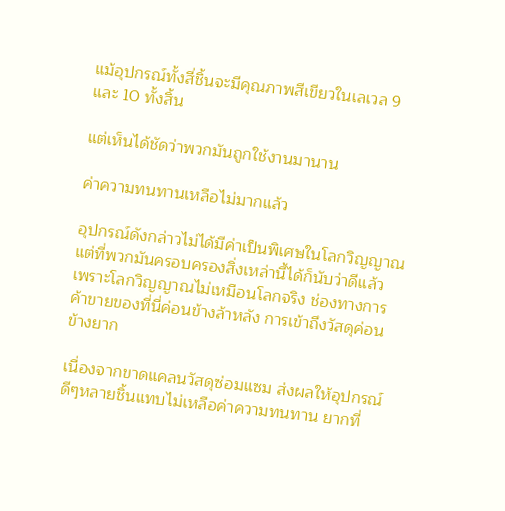แม้อุปกรณ์ทั้งสี่ชิ้นจะมีคุณภาพสีเขียวในเลเวล 9 และ 10 ทั้งสิ้น

แต่เห็นได้ชัดว่าพวกมันถูกใช้งานมานาน

ค่าความทนทานเหลือไม่มากแล้ว

อุปกรณ์ดังกล่าวไม่ได้มีค่าเป็นพิเศษในโลกวิญญาณ แต่ที่พวกมันครอบครองสิ่งเหล่านี้ได้ก็นับว่าดีแล้ว เพราะโลกวิญญาณไม่เหมือนโลกจริง ช่องทางการค้าขายของที่นี่ค่อนข้างล้าหลัง การเข้าถึงวัสดุค่อนข้างยาก

เนื่องจากขาดแคลนวัสดุซ่อมแซม ส่งผลให้อุปกรณ์ดีๆหลายชิ้นแทบไม่เหลือค่าความทนทาน ยากที่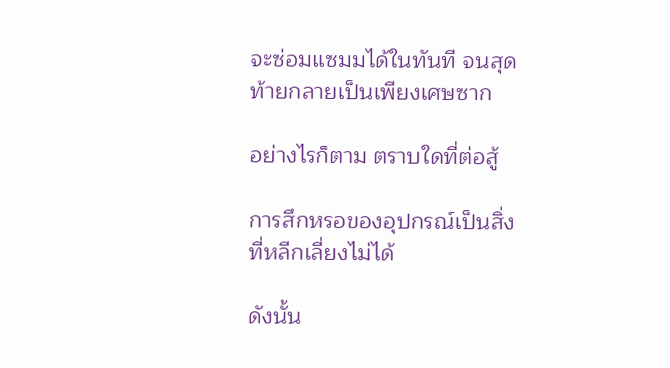จะซ่อมแซมมได้ในทันที จนสุดท้ายกลายเป็นเพียงเศษซาก

อย่างไรก็ตาม ตราบใดที่ต่อสู้

การสึกหรอของอุปกรณ์เป็นสิ่งที่หลีกเลี่ยงไม่ได้

ดังนั้น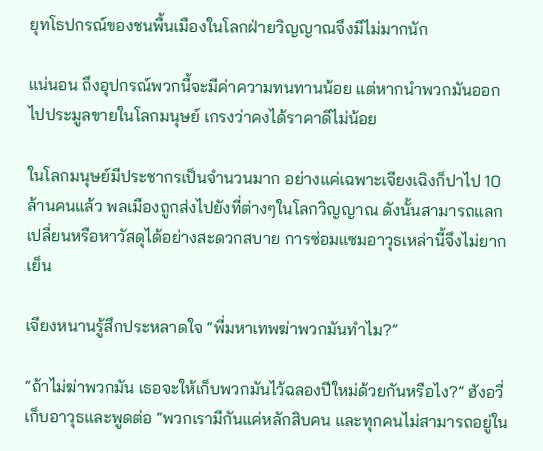ยุทโธปกรณ์ของชนพื้นเมืองในโลกฝ่ายวิญญาณจึงมีไม่มากนัก

แน่นอน ถึงอุปกรณ์พวกนี้จะมีค่าความทนทานน้อย แต่หากนำพวกมันออกไปประมูลขายในโลกมนุษย์ เกรงว่าคงได้ราคาดีไม่น้อย

ในโลกมนุษย์มีประชากรเป็นจำนวนมาก อย่างแค่เฉพาะเจียงเฉิงก็ปาไป 10 ล้านคนแล้ว พลเมืองถูกส่งไปยังที่ต่างๆในโลกวิญญาณ ดังนั้นสามารถแลกเปลี่ยนหรือหาวัสดุได้อย่างสะดวกสบาย การซ่อมแซมอาวุธเหล่านี้จึงไม่ยากเย็น

เจียงหนานรู้สึกประหลาดใจ “พี่มหาเทพฆ่าพวกมันทำไม?”

“ถ้าไม่ฆ่าพวกมัน เธอจะให้เก็บพวกมันไว้ฉลองปีใหม่ด้วยกันหรือไง?” ฮังอวี่เก็บอาวุธและพูดต่อ “พวกเรามีกันแค่หลักสิบคน และทุกคนไม่สามารถอยู่ใน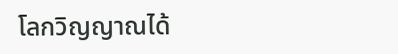โลกวิญญาณได้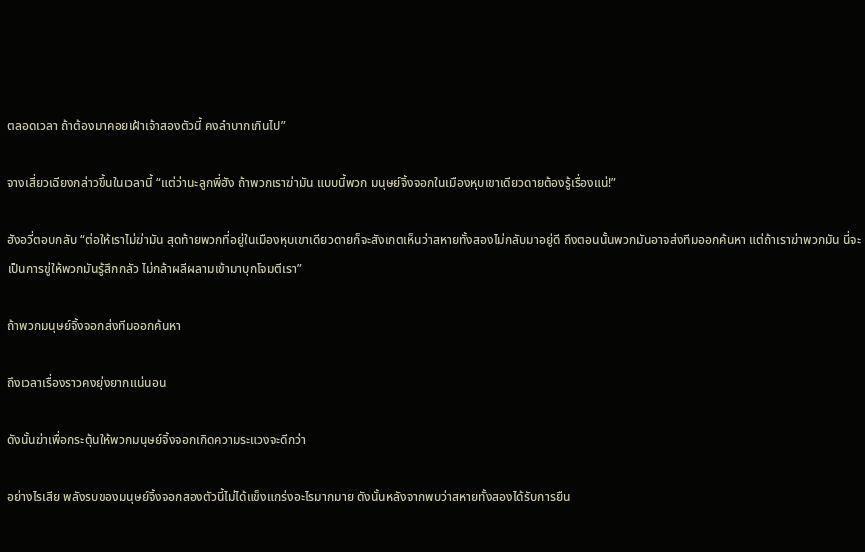ตลอดเวลา ถ้าต้องมาคอยเฝ้าเจ้าสองตัวนี้ คงลำบากเกินไป”

จางเสี่ยวเฉียงกล่าวขึ้นในเวลานี้ “แต่ว่านะลูกพี่ฮัง ถ้าพวกเราฆ่ามัน แบบนี้พวก มนุษย์จิ้งจอกในเมืองหุบเขาเดียวดายต้องรู้เรื่องแน่!”

ฮังอวี่ตอบกลับ “ต่อให้เราไม่ฆ่ามัน สุดท้ายพวกที่อยู่ในเมืองหุบเขาเดียวดายก็จะสังเกตเห็นว่าสหายทั้งสองไม่กลับมาอยู่ดี ถึงตอนนั้นพวกมันอาจส่งทีมออกค้นหา แต่ถ้าเราฆ่าพวกมัน นี่จะเป็นการขู่ให้พวกมันรู้สึกกลัว ไม่กล้าผลีผลามเข้ามาบุกโจมตีเรา”

ถ้าพวกมนุษย์จิ้งจอกส่งทีมออกค้นหา

ถึงเวลาเรื่องราวคงยุ่งยากแน่นอน

ดังนั้นฆ่าเพื่อกระตุ้นให้พวกมนุษย์จิ้งจอกเกิดความระแวงจะดีกว่า

อย่างไรเสีย พลังรบของมนุษย์จิ้งจอกสองตัวนี้ไม่ได้แข็งแกร่งอะไรมากมาย ดังนั้นหลังจากพบว่าสหายทั้งสองได้รับการยืน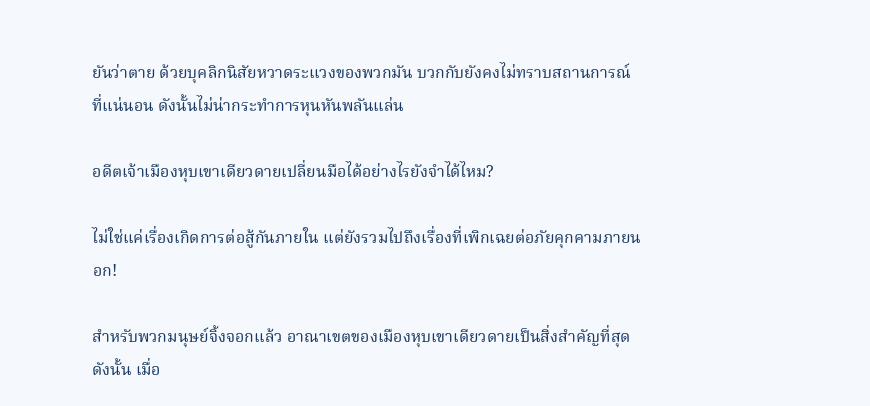ยันว่าตาย ด้วยบุคลิกนิสัยหวาดระแวงของพวกมัน บวกกับยังคงไม่ทราบสถานการณ์ที่แน่นอน ดังนั้นไม่น่ากระทำการหุนหันพลันแล่น

อดีตเจ้าเมืองหุบเขาเดียวดายเปลี่ยนมือได้อย่างไรยังจำได้ไหม?

ไม่ใช่แค่เรื่องเกิดการต่อสู้กันภายใน แต่ยังรวมไปถึงเรื่องที่เพิกเฉยต่อภัยคุกคามภายนอก!

สำหรับพวกมนุษย์จิ้งจอกแล้ว อาณาเขตของเมืองหุบเขาเดียวดายเป็นสิ่งสำคัญที่สุด ดังนั้น เมื่อ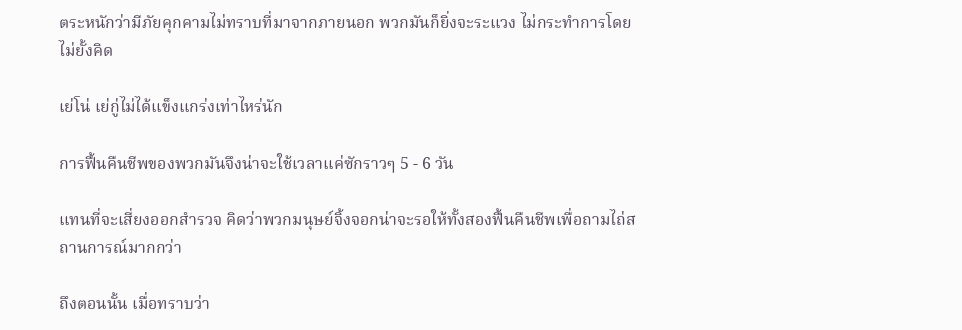ตระหนักว่ามีภัยคุกคามไม่ทราบที่มาจากภายนอก พวกมันก็ยิ่งจะระแวง ไม่กระทำการโดยไม่ยั้งคิด

เย่โน่ เย่กู่ไม่ได้แข็งแกร่งเท่าไหร่นัก

การฟื้นคืนชีพของพวกมันจึงน่าจะใช้เวลาแค่ซักราวๆ 5 - 6 วัน

แทนที่จะเสี่ยงออกสำรวจ คิดว่าพวกมนุษย์จิ้งจอกน่าจะรอให้ทั้งสองฟื้นคืนชีพเพื่อถามไถ่สถานการณ์มากกว่า

ถึงตอนนั้น เมื่อทราบว่า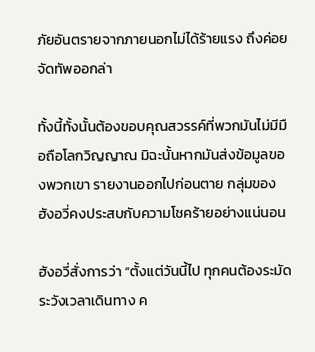ภัยอันตรายจากภายนอกไม่ได้ร้ายแรง ถึงค่อยจัดทัพออกล่า

ทั้งนี้ทั้งนั้นต้องขอบคุณสวรรค์ที่พวกมันไม่มีมือถือโลกวิญญาณ มิฉะนั้นหากมันส่งข้อมูลของพวกเขา รายงานออกไปก่อนตาย กลุ่มของฮังอวี่คงประสบกับความโชคร้ายอย่างแน่นอน

ฮังอวี่สั่งการว่า “ตั้งแต่วันนี้ไป ทุกคนต้องระมัดระวังเวลาเดินทาง ค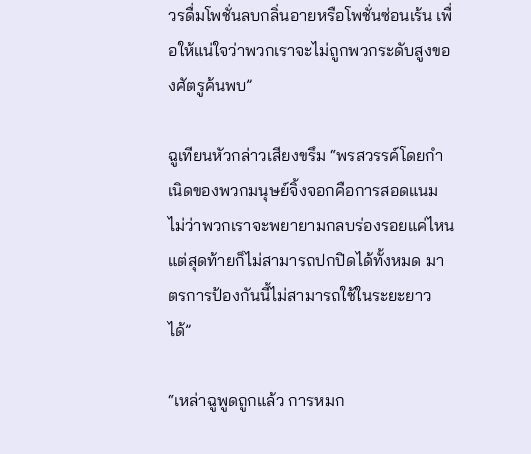วรดื่มโพชั่นลบกลิ่นอายหรือโพชั่นซ่อนเร้น เพื่อให้แน่ใจว่าพวกเราจะไม่ถูกพวกระดับสูงของศัตรูค้นพบ”

ฉูเทียนหัวกล่าวเสียงขรึม “พรสวรรค์โดยกำเนิดของพวกมนุษย์จิ้งจอกคือการสอดแนม ไม่ว่าพวกเราจะพยายามกลบร่องรอยแค่ไหน แต่สุดท้ายก็ไม่สามารถปกปิดได้ทั้งหมด มาตรการป้องกันนี้ไม่สามารถใช้ในระยะยาวได้”

“เหล่าฉูพูดถูกแล้ว การหมก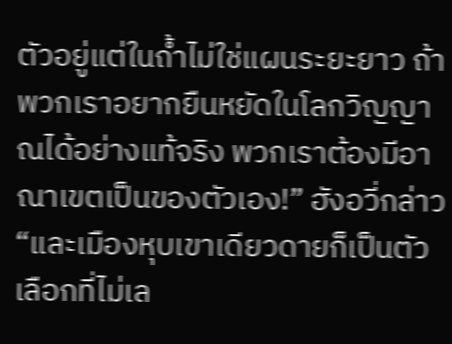ตัวอยู่แต่ในถ้ำไม่ใช่แผนระยะยาว ถ้าพวกเราอยากยืนหยัดในโลกวิญญาณได้อย่างแท้จริง พวกเราต้องมีอาณาเขตเป็นของตัวเอง!” ฮังอวี่กล่าว “และเมืองหุบเขาเดียวดายก็เป็นตัวเลือกที่ไม่เล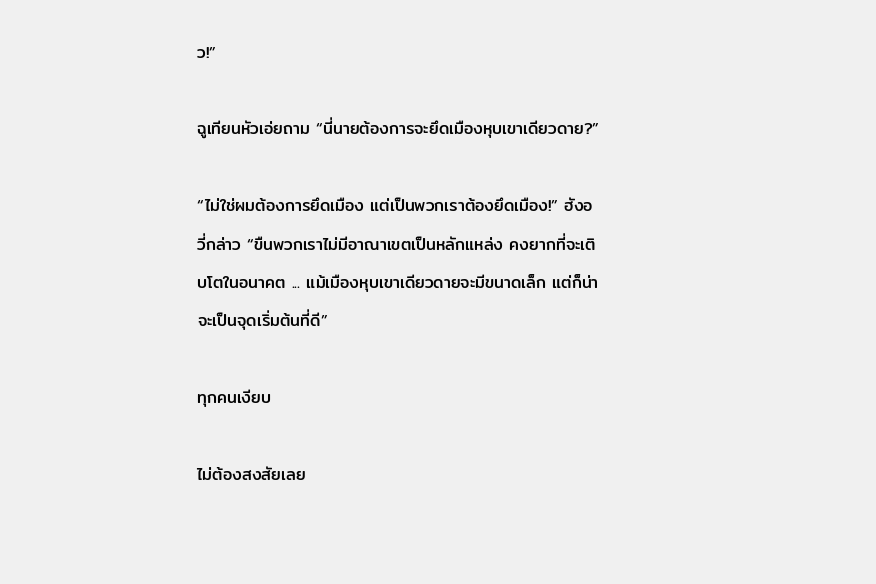ว!”

ฉูเทียนหัวเอ่ยถาม “นี่นายต้องการจะยึดเมืองหุบเขาเดียวดาย?”

“ไม่ใช่ผมต้องการยึดเมือง แต่เป็นพวกเราต้องยึดเมือง!” ฮังอวี่กล่าว “ขืนพวกเราไม่มีอาณาเขตเป็นหลักแหล่ง คงยากที่จะเติบโตในอนาคต ... แม้เมืองหุบเขาเดียวดายจะมีขนาดเล็ก แต่ก็น่าจะเป็นจุดเริ่มต้นที่ดี”

ทุกคนเงียบ

ไม่ต้องสงสัยเลย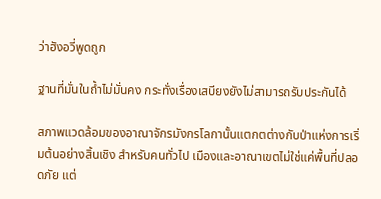ว่าฮังอวี่พูดถูก

ฐานที่มั่นในถ้ำไม่มั่นคง กระทั่งเรื่องเสบียงยังไม่สามารถรับประกันได้

สภาพแวดล้อมของอาณาจักรมังกรโลกานั้นแตกตต่างกับป่าแห่งการเริ่มต้นอย่างสิ้นเชิง สำหรับคนทั่วไป เมืองและอาณาเขตไม่ใช่แค่พื้นที่ปลอดภัย แต่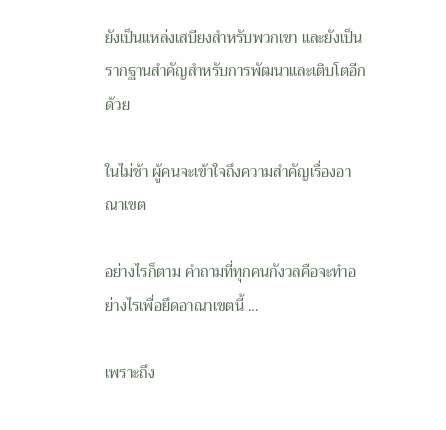ยังเป็นแหล่งเสบียงสำหรับพวกเขา และยังเป็นรากฐานสำคัญสำหรับการพัฒนาและเติบโตอีกด้วย

ในไม่ช้า ผู้คนจะเข้าใจถึงความสำคัญเรื่องอาณาเขต

อย่างไรก็ตาม คำถามที่ทุกคนกังวลคือจะทำอย่างไรเพื่อยึดอาณาเขตนี้ ...

เพราะถึง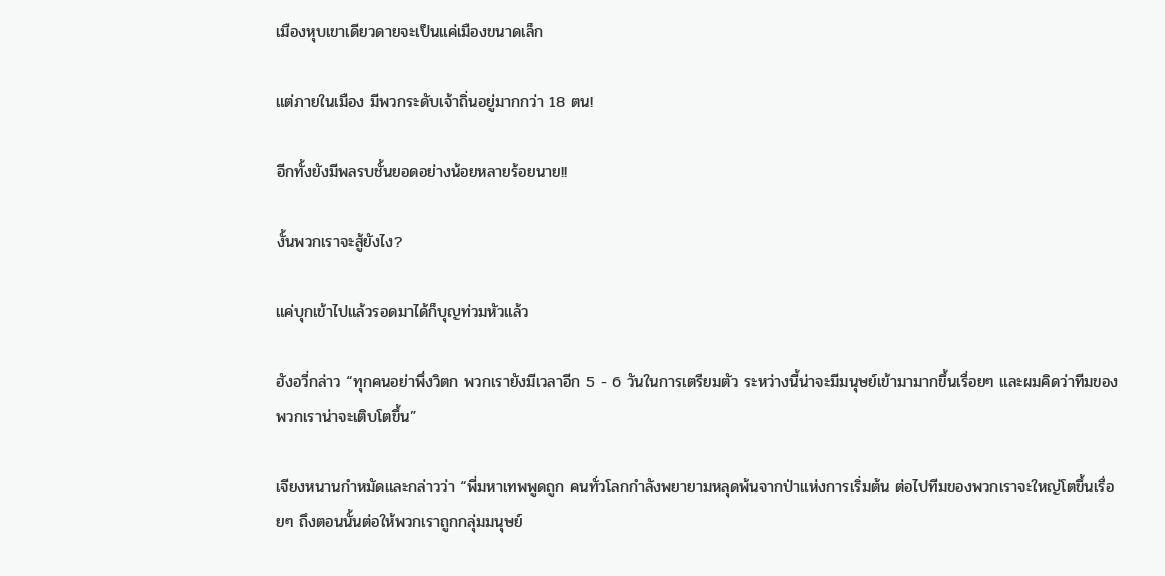เมืองหุบเขาเดียวดายจะเป็นแค่เมืองขนาดเล็ก

แต่ภายในเมือง มีพวกระดับเจ้าถิ่นอยู่มากกว่า 18 ตน!

อีกทั้งยังมีพลรบชั้นยอดอย่างน้อยหลายร้อยนาย!!

งั้นพวกเราจะสู้ยังไง?

แค่บุกเข้าไปแล้วรอดมาได้ก็บุญท่วมหัวแล้ว

ฮังอวี่กล่าว “ทุกคนอย่าพึ่งวิตก พวกเรายังมีเวลาอีก 5 - 6 วันในการเตรียมตัว ระหว่างนี้น่าจะมีมนุษย์เข้ามามากขึ้นเรื่อยๆ และผมคิดว่าทีมของพวกเราน่าจะเติบโตขึ้น”

เจียงหนานกำหมัดและกล่าวว่า “พี่มหาเทพพูดถูก คนทั่วโลกกำลังพยายามหลุดพ้นจากป่าแห่งการเริ่มต้น ต่อไปทีมของพวกเราจะใหญ่โตขึ้นเรื่อยๆ ถึงตอนนั้นต่อให้พวกเราถูกกลุ่มมนุษย์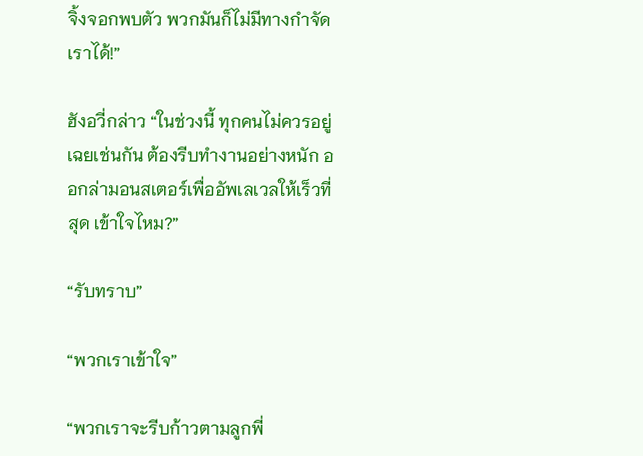จิ้งจอกพบตัว พวกมันก็ไม่มีทางกำจัดเราได้!”

ฮังอวี่กล่าว “ในช่วงนี้ ทุกคนไม่ควรอยู่เฉยเช่นกัน ต้องรีบทำงานอย่างหนัก ออกล่ามอนสเตอร์เพื่ออัพเลเวลให้เร็วที่สุด เข้าใจไหม?”

“รับทราบ”

“พวกเราเข้าใจ”

“พวกเราจะรีบก้าวตามลูกพี่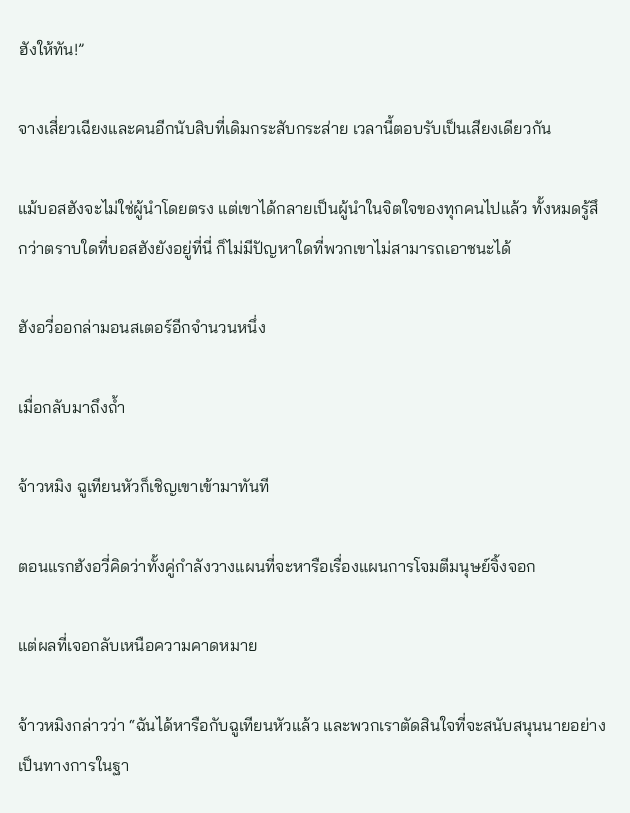ฮังให้ทัน!”

จางเสี่ยวเฉียงและคนอีกนับสิบที่เดิมกระสับกระส่าย เวลานี้ตอบรับเป็นเสียงเดียวกัน

แม้บอสฮังจะไม่ใช่ผู้นำโดยตรง แต่เขาได้กลายเป็นผู้นำในจิตใจของทุกคนไปแล้ว ทั้งหมดรู้สึกว่าตราบใดที่บอสฮังยังอยู่ที่นี่ ก็ไม่มีปัญหาใดที่พวกเขาไม่สามารถเอาชนะได้

ฮังอวี่ออกล่ามอนสเตอร์อีกจำนวนหนึ่ง

เมื่อกลับมาถึงถ้ำ

จ้าวหมิง ฉูเทียนหัวก็เชิญเขาเข้ามาทันที

ตอนแรกฮังอวี่คิดว่าทั้งคู่กำลังวางแผนที่จะหารือเรื่องแผนการโจมตีมนุษย์จิ้งจอก

แต่ผลที่เจอกลับเหนือความคาดหมาย

จ้าวหมิงกล่าวว่า “ฉันได้หารือกับฉูเทียนหัวแล้ว และพวกเราตัดสินใจที่จะสนับสนุนนายอย่างเป็นทางการในฐา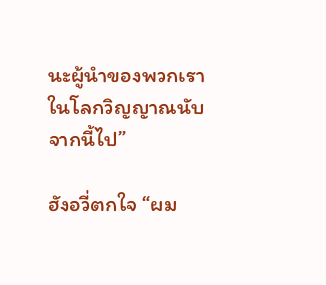นะผู้นำของพวกเราในโลกวิญญาณนับจากนี้ไป”

ฮังอวี่ตกใจ “ผม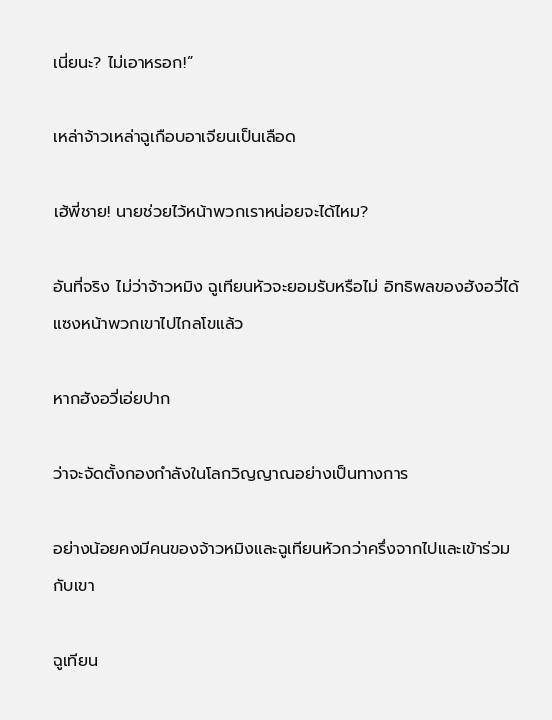เนี่ยนะ? ไม่เอาหรอก!”

เหล่าจ้าวเหล่าฉูเกือบอาเจียนเป็นเลือด

เฮ้พี่ชาย! นายช่วยไว้หน้าพวกเราหน่อยจะได้ไหม?

อันที่จริง ไม่ว่าจ้าวหมิง ฉูเทียนหัวจะยอมรับหรือไม่ อิทธิพลของฮังอวี่ได้แซงหน้าพวกเขาไปไกลโขแล้ว

หากฮังอวี่เอ่ยปาก

ว่าจะจัดตั้งกองกำลังในโลกวิญญาณอย่างเป็นทางการ

อย่างน้อยคงมีคนของจ้าวหมิงและฉูเทียนหัวกว่าครึ่งจากไปและเข้าร่วมกับเขา

ฉูเทียน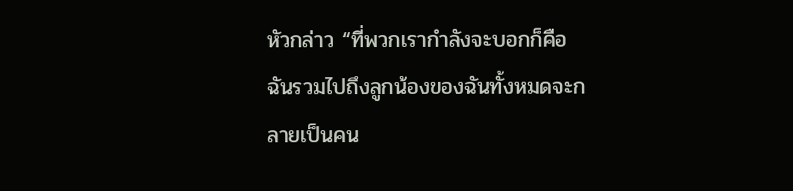หัวกล่าว “ที่พวกเรากำลังจะบอกก็คือ ฉันรวมไปถึงลูกน้องของฉันทั้งหมดจะกลายเป็นคน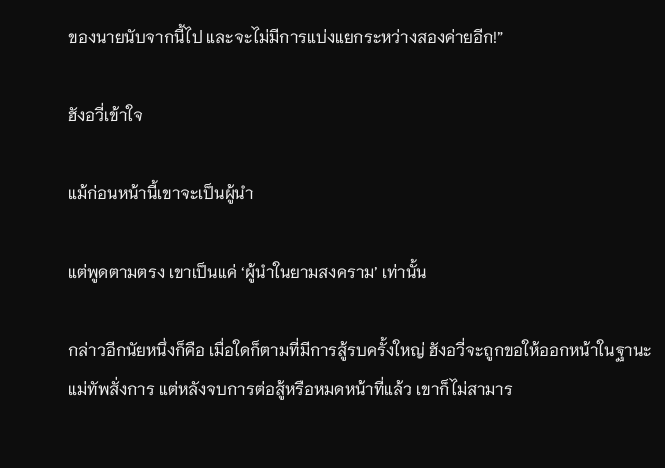ของนายนับจากนี้ไป และจะไม่มีการแบ่งแยกระหว่างสองค่ายอีก!”

ฮังอวี่เข้าใจ

แม้ก่อนหน้านี้เขาจะเป็นผู้นำ

แต่พูดตามตรง เขาเป็นแค่ ‘ผู้นำในยามสงคราม’ เท่านั้น

กล่าวอีกนัยหนึ่งก็คือ เมื่อใดก็ตามที่มีการสู้รบครั้งใหญ่ ฮังอวี่จะถูกขอให้ออกหน้าในฐานะแม่ทัพสั่งการ แต่หลังจบการต่อสู้หรือหมดหน้าที่แล้ว เขาก็ไม่สามาร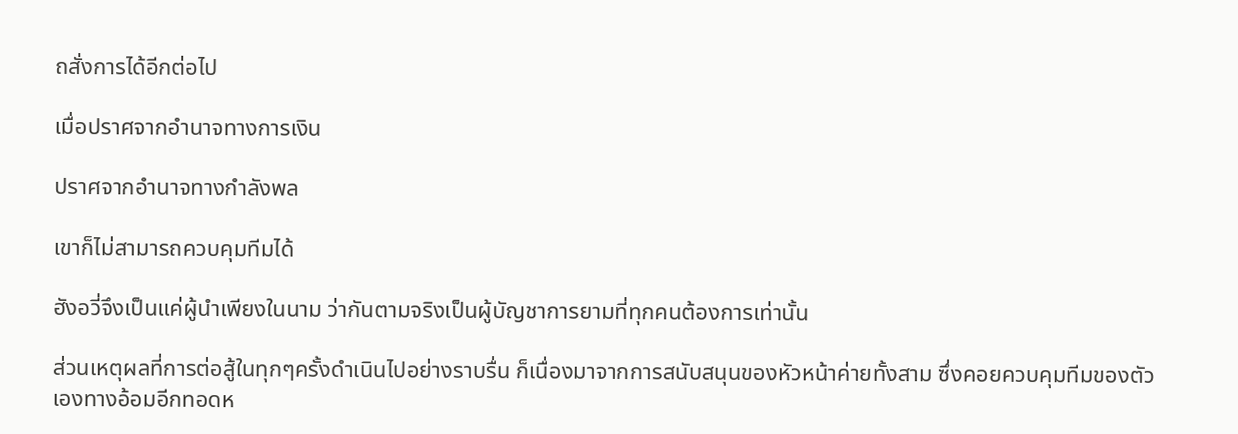ถสั่งการได้อีกต่อไป

เมื่อปราศจากอำนาจทางการเงิน

ปราศจากอำนาจทางกำลังพล

เขาก็ไม่สามารถควบคุมทีมได้

ฮังอวี่จึงเป็นแค่ผู้นำเพียงในนาม ว่ากันตามจริงเป็นผู้บัญชาการยามที่ทุกคนต้องการเท่านั้น

ส่วนเหตุผลที่การต่อสู้ในทุกๆครั้งดำเนินไปอย่างราบรื่น ก็เนื่องมาจากการสนับสนุนของหัวหน้าค่ายทั้งสาม ซึ่งคอยควบคุมทีมของตัวเองทางอ้อมอีกทอดห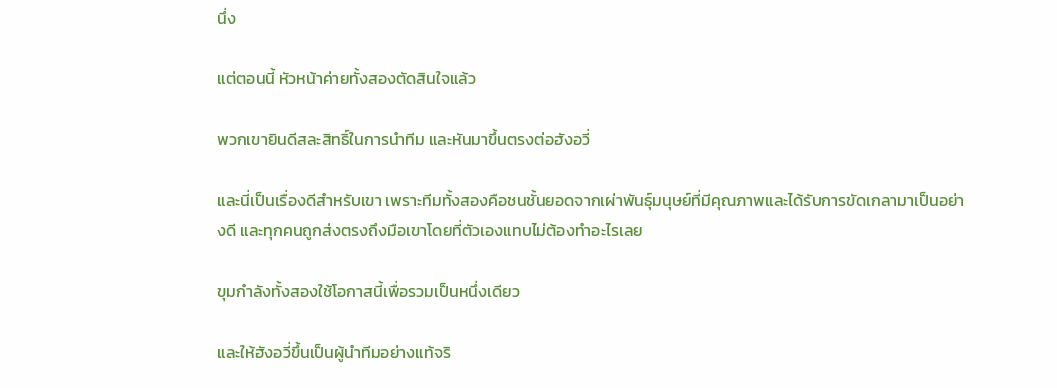นึ่ง

แต่ตอนนี้ หัวหน้าค่ายทั้งสองตัดสินใจแล้ว

พวกเขายินดีสละสิทธิ์ในการนำทีม และหันมาขึ้นตรงต่อฮังอวี่

และนี่เป็นเรื่องดีสำหรับเขา เพราะทีมทั้งสองคือชนชั้นยอดจากเผ่าพันธุ์มนุษย์ที่มีคุณภาพและได้รับการขัดเกลามาเป็นอย่างดี และทุกคนถูกส่งตรงถึงมือเขาโดยที่ตัวเองแทบไม่ต้องทำอะไรเลย

ขุมกำลังทั้งสองใช้โอกาสนี้เพื่อรวมเป็นหนึ่งเดียว

และให้ฮังอวี่ขึ้นเป็นผู้นำทีมอย่างแท้จริ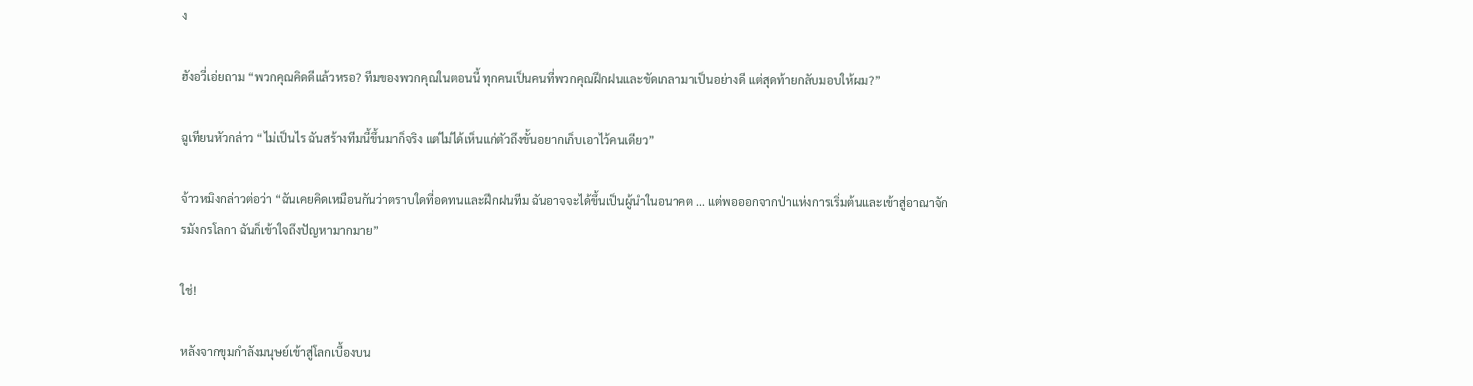ง

ฮังอวี่เอ่ยถาม “พวกคุณคิดดีแล้วหรอ? ทีมของพวกคุณในตอนนี้ ทุกคนเป็นคนที่พวกคุณฝึกฝนและขัดเกลามาเป็นอย่างดี แต่สุดท้ายกลับมอบให้ผม?”

ฉูเทียนหัวกล่าว “ไม่เป็นไร ฉันสร้างทีมนี้ขึ้นมาก็จริง แต่ไม่ได้เห็นแก่ตัวถึงขั้นอยากเก็บเอาไว้คนเดียว”

จ้าวหมิงกล่าวต่อว่า “ฉันเคยคิดเหมือนกันว่าตราบใดที่อดทนและฝึกฝนทีม ฉันอาจจะได้ขึ้นเป็นผู้นำในอนาคต ... แต่พอออกจากป่าแห่งการเริ่มต้นและเข้าสู่อาณาจักรมังกรโลกา ฉันก็เข้าใจถึงปัญหามากมาย”

ใช่!

หลังจากขุมกำลังมนุษย์เข้าสู่โลกเบื้องบน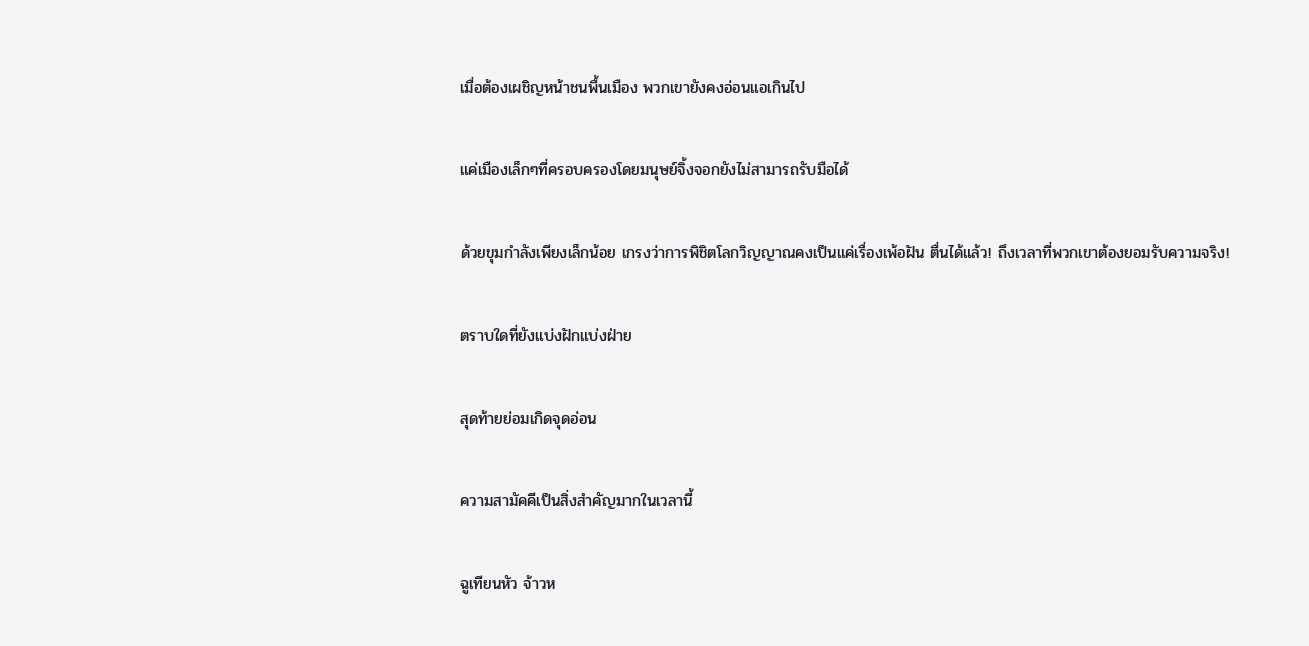เมื่อต้องเผชิญหน้าชนพื้นเมือง พวกเขายังคงอ่อนแอเกินไป

แค่เมืองเล็กๆที่ครอบครองโดยมนุษย์จิ้งจอกยังไม่สามารถรับมือได้

ด้วยขุมกำลังเพียงเล็กน้อย เกรงว่าการพิชิตโลกวิญญาณคงเป็นแค่เรื่องเพ้อฝัน ตื่นได้แล้ว! ถึงเวลาที่พวกเขาต้องยอมรับความจริง!

ตราบใดที่ยังแบ่งฝักแบ่งฝ่าย

สุดท้ายย่อมเกิดจุดอ่อน

ความสามัคคีเป็นสิ่งสำคัญมากในเวลานี้

ฉูเทียนหัว จ้าวห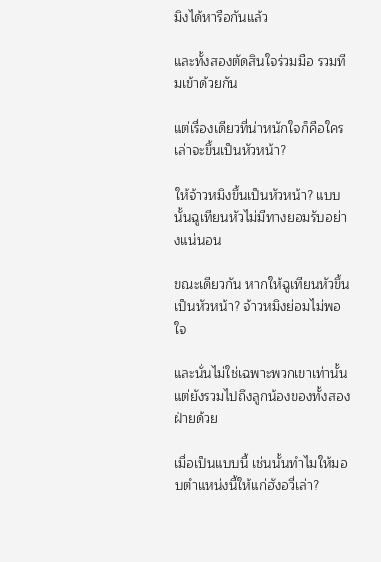มิงได้หารือกันแล้ว

และทั้งสองตัดสินใจร่วมมือ รวมทีมเข้าด้วยกัน

แต่เรื่องเดียวที่น่าหนักใจก็คือใครเล่าจะขึ้นเป็นหัวหน้า?

ให้จ้าวหมิงขึ้นเป็นหัวหน้า? แบบนั้นฉูเทียนหัวไม่มีทางยอมรับอย่างแน่นอน

ขณะเดียวกัน หากให้ฉูเทียนหัวขึ้นเป็นหัวหน้า? จ้าวหมิงย่อมไม่พอใจ

และนั่นไม่ใช่เฉพาะพวกเขาเท่านั้น แต่ยังรวมไปถึงลูกน้องของทั้งสองฝ่ายด้วย

เมื่อเป็นแบบนี้ เช่นนั้นทำไมให้มอบตำแหน่งนี้ให้แก่ฮังอวี่เล่า?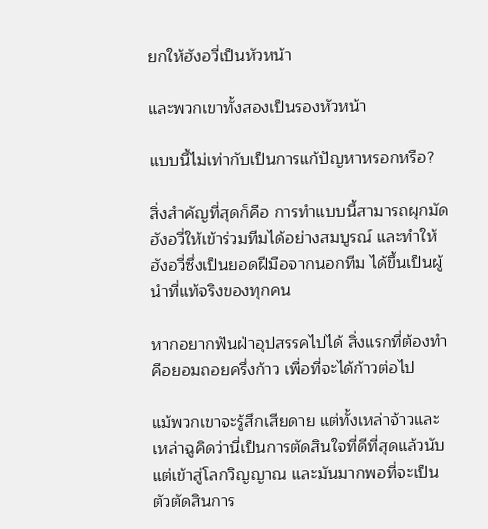ยกให้ฮังอวี่เป็นหัวหน้า

และพวกเขาทั้งสองเป็นรองหัวหน้า

แบบนี้ไม่เท่ากับเป็นการแก้ปัญหาหรอกหรือ?

สิ่งสำคัญที่สุดก็คือ การทำแบบนี้สามารถผุกมัดฮังอวี่ให้เข้าร่วมทีมได้อย่างสมบูรณ์ และทำให้ฮังอวี่ซึ่งเป็นยอดฝีมือจากนอกทีม ได้ขึ้นเป็นผู้นำที่แท้จริงของทุกคน

หากอยากฟันฝ่าอุปสรรคไปได้ สิ่งแรกที่ต้องทำคือยอมถอยครึ่งก้าว เพื่อที่จะได้ก้าวต่อไป

แม้พวกเขาจะรู้สึกเสียดาย แต่ทั้งเหล่าจ้าวและเหล่าฉูคิดว่านี่เป็นการตัดสินใจที่ดีที่สุดแล้วนับแต่เข้าสู่โลกวิญญาณ และมันมากพอที่จะเป็นตัวตัดสินการ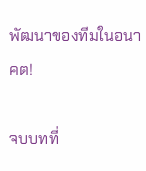พัฒนาของทีมในอนาคต!

จบบทที่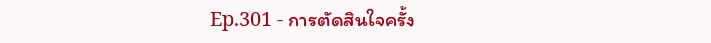Ep.301 - การตัดสินใจครั้ง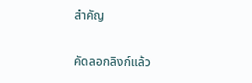สำคัญ

คัดลอกลิงก์แล้ว